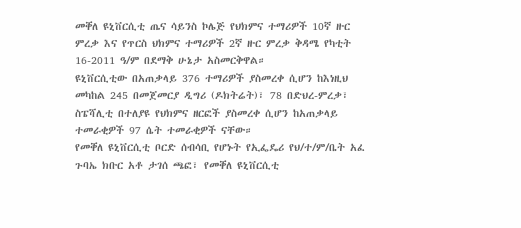መቐለ ዩኒቨርሲቲ ጤና ሳይንስ ኮሌጅ የህክምና ተማሪዎች 10ኛ ዙር ምረቃ እና የጥርስ ህክምና ተማሪዎች 2ኛ ዙር ምረቃ ቅዳሜ የካቲት 16-2011 ዓ/ም በደማቅ ሁኔታ አስመርቅዋል።
ዩኒቨርሲቲው በአጠቃላይ 376 ተማሪዎች ያስመረቀ ሲሆን ከእነዚህ መካከል 245 በመጀመርያ ዲግሪ (ዶክትሬት)፣ 78 በድህረ-ምረቃ፣ ስፔሻሊቲ በተለያዩ የህክምና ዘርፎች ያስመረቀ ሲሆን ከአጠቃላይ ተመራቂዎች 97 ሴት ተመራቂዎች ናቸው።
የመቐለ ዩኒቨርሲቲ ቦርድ ሰብሳቢ የሆኑት የኢፌዴሪ የህ/ተ/ም/ቤት አፈ ጉባኤ ክቡር አቶ ታገሰ ጫፎ፣ የመቐለ ዩኒቨርሲቲ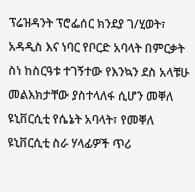ፕሬዝዳንት ፕሮፌሰር ክንደያ ገ/ሂወት፣ አዳዲስ እና ነባር የቦርድ አባላት በምርቃት ስነ ከስርዓቱ ተገኝተው የእንኳን ደስ አላቹሁ መልእክታቸው ያስተላለፋ ሲሆን መቐለ ዩኒቨርሲቲ የሴኔት አባላት፣ የመቐለ ዩኒቨርሲቲ ስራ ሃላፊዎች ጥሪ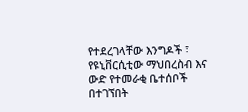የተደረገላቸው እንግዶች ፣ የዩኒቨርሲቲው ማህበረስብ እና ውድ የተመራቂ ቤተሰቦች በተገኘበት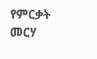የምርቃት መርሃ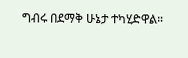ግብሩ በደማቅ ሁኔታ ተካሂድዋል።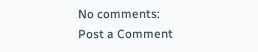No comments:
Post a Comment